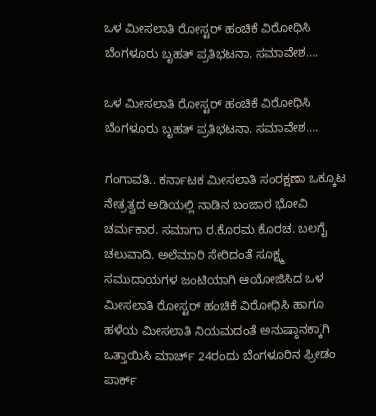ಒಳ ಮೀಸಲಾತಿ ರೋಸ್ಟರ್ ಹಂಚಿಕೆ ವಿರೋಧಿಸಿ ಬೆಂಗಳೂರು ಬೃಹತ್ ಪ್ರತಿಭಟನಾ. ಸಮಾವೇಶ….

ಒಳ ಮೀಸಲಾತಿ ರೋಸ್ಟರ್ ಹಂಚಿಕೆ ವಿರೋಧಿಸಿ ಬೆಂಗಳೂರು ಬೃಹತ್ ಪ್ರತಿಭಟನಾ. ಸಮಾವೇಶ….

ಗಂಗಾವತಿ.. ಕರ್ನಾಟಕ ಮೀಸಲಾತಿ ಸಂರಕ್ಷಣಾ ಒಕ್ಕೂಟ ನೇತ್ರತ್ವದ ಅಡಿಯಲ್ಲಿ ನಾಡಿನ ಬಂಜಾರ ಭೋವಿ ಚರ್ಮಕಾರ. ಸಮಾಗಾ ರ.ಕೊರಮ ಕೊರಚ. ಬಲಗೈ ಚಲುವಾದಿ. ಅಲೆಮಾರಿ ಸೇರಿದಂತೆ ಸೂಕ್ಷ್ಮ ಸಮುದಾಯಗಳ ಜಂಟಿಯಾಗಿ ಆಯೋಜಿಸಿದ ಒಳ ಮೀಸಲಾತಿ ರೋಸ್ಟರ್ ಹಂಚಿಕೆ ವಿರೋಧಿಸಿ ಹಾಗೂ ಹಳೆಯ ಮೀಸಲಾತಿ ನಿಯಮದಂತೆ ಅನುಷ್ಠಾನಕ್ಕಾಗಿ ಒತ್ತಾಯಿಸಿ ಮಾರ್ಚ್ 24ರಂದು ಬೆಂಗಳೂರಿನ ಫ್ರೀಡಂ ಪಾರ್ಕ್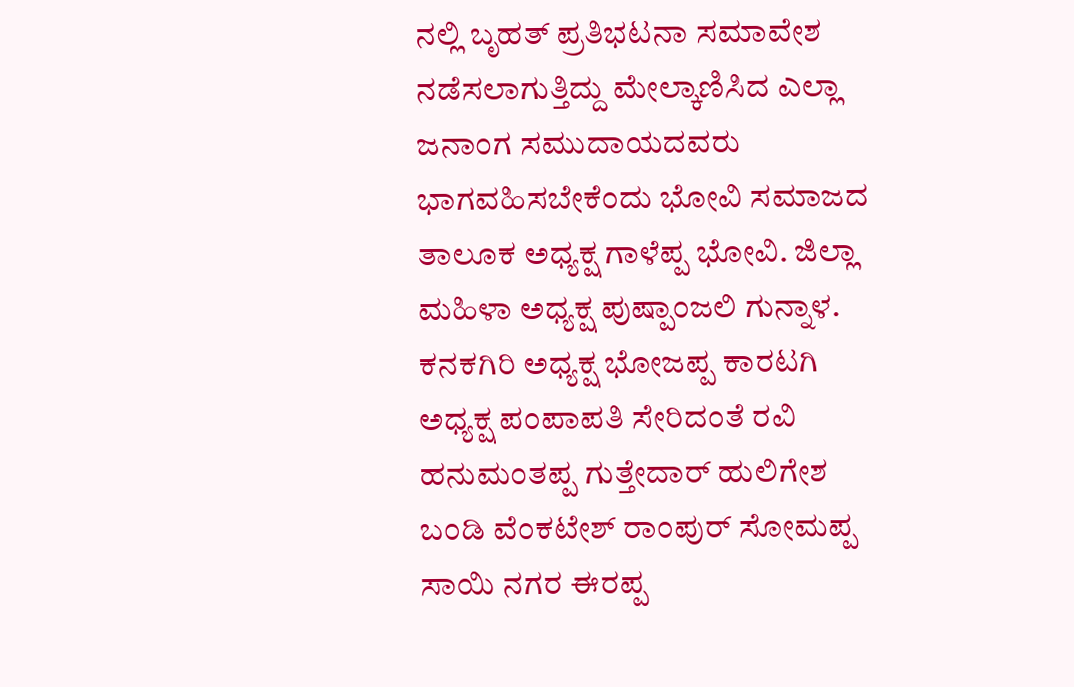ನಲ್ಲಿ ಬೃಹತ್ ಪ್ರತಿಭಟನಾ ಸಮಾವೇಶ ನಡೆಸಲಾಗುತ್ತಿದ್ದು ಮೇಲ್ಕಾಣಿಸಿದ ಎಲ್ಲಾ ಜನಾಂಗ ಸಮುದಾಯದವರು ಭಾಗವಹಿಸಬೇಕೆಂದು ಭೋವಿ ಸಮಾಜದ ತಾಲೂಕ ಅಧ್ಯಕ್ಷ ಗಾಳೆಪ್ಪ ಭೋವಿ. ಜಿಲ್ಲಾ ಮಹಿಳಾ ಅಧ್ಯಕ್ಷ ಪುಷ್ಪಾಂಜಲಿ ಗುನ್ನಾಳ. ಕನಕಗಿರಿ ಅಧ್ಯಕ್ಷ ಭೋಜಪ್ಪ ಕಾರಟಗಿ ಅಧ್ಯಕ್ಷ ಪಂಪಾಪತಿ ಸೇರಿದಂತೆ ರವಿ ಹನುಮಂತಪ್ಪ ಗುತ್ತೇದಾರ್ ಹುಲಿಗೇಶ ಬಂಡಿ ವೆಂಕಟೇಶ್ ರಾಂಪುರ್ ಸೋಮಪ್ಪ ಸಾಯಿ ನಗರ ಈರಪ್ಪ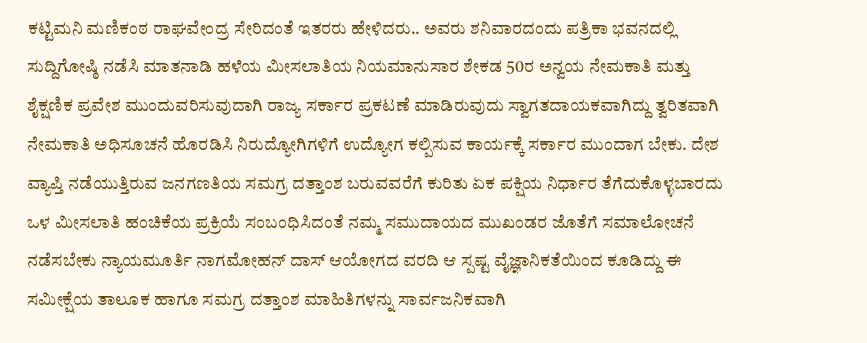ಕಟ್ಟಿಮನಿ ಮಣಿಕಂಠ ರಾಘವೇಂದ್ರ ಸೇರಿದಂತೆ ಇತರರು ಹೇಳಿದರು.. ಅವರು ಶನಿವಾರದಂದು ಪತ್ರಿಕಾ ಭವನದಲ್ಲಿ ಸುದ್ದಿಗೋಷ್ಠಿ ನಡೆಸಿ ಮಾತನಾಡಿ ಹಳೆಯ ಮೀಸಲಾತಿಯ ನಿಯಮಾನುಸಾರ ಶೇಕಡ 50ರ ಅನ್ವಯ ನೇಮಕಾತಿ ಮತ್ತು ಶೈಕ್ಷಣಿಕ ಪ್ರವೇಶ ಮುಂದುವರಿಸುವುದಾಗಿ ರಾಜ್ಯ ಸರ್ಕಾರ ಪ್ರಕಟಣೆ ಮಾಡಿರುವುದು ಸ್ವಾಗತದಾಯಕವಾಗಿದ್ದು ತ್ವರಿತವಾಗಿ ನೇಮಕಾತಿ ಅಧಿಸೂಚನೆ ಹೊರಡಿಸಿ ನಿರುದ್ಯೋಗಿಗಳಿಗೆ ಉದ್ಯೋಗ ಕಲ್ಪಿಸುವ ಕಾರ್ಯಕ್ಕೆ ಸರ್ಕಾರ ಮುಂದಾಗ ಬೇಕು. ದೇಶ ವ್ಯಾಪ್ತಿ ನಡೆಯುತ್ತಿರುವ ಜನಗಣತಿಯ ಸಮಗ್ರ ದತ್ತಾಂಶ ಬರುವವರೆಗೆ ಕುರಿತು ಏಕ ಪಕ್ಷಿಯ ನಿರ್ಧಾರ ತೆಗೆದುಕೊಳ್ಳಬಾರದು ಒಳ ಮೀಸಲಾತಿ ಹಂಚಿಕೆಯ ಪ್ರಕ್ರಿಯೆ ಸಂಬಂಧಿಸಿದಂತೆ ನಮ್ಮ ಸಮುದಾಯದ ಮುಖಂಡರ ಜೊತೆಗೆ ಸಮಾಲೋಚನೆ ನಡೆಸಬೇಕು ನ್ಯಾಯಮೂರ್ತಿ ನಾಗಮೋಹನ್ ದಾಸ್ ಆಯೋಗದ ವರದಿ ಆ ಸ್ಪಷ್ಟ ವೈಜ್ಞಾನಿಕತೆಯಿಂದ ಕೂಡಿದ್ದು ಈ ಸಮೀಕ್ಷೆಯ ತಾಲೂಕ ಹಾಗೂ ಸಮಗ್ರ ದತ್ತಾಂಶ ಮಾಹಿತಿಗಳನ್ನು ಸಾರ್ವಜನಿಕವಾಗಿ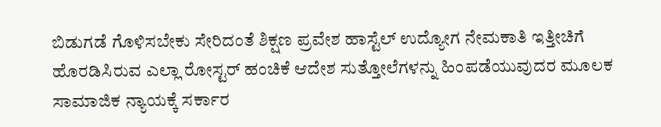ಬಿಡುಗಡೆ ಗೊಳಿಸಬೇಕು ಸೇರಿದಂತೆ ಶಿಕ್ಷಣ ಪ್ರವೇಶ ಹಾಸ್ಟೆಲ್ ಉದ್ಯೋಗ ನೇಮಕಾತಿ ಇತ್ತೀಚಿಗೆ ಹೊರಡಿಸಿರುವ ಎಲ್ಲಾ ರೋಸ್ಟರ್ ಹಂಚಿಕೆ ಆದೇಶ ಸುತ್ತೋಲೆಗಳನ್ನು ಹಿಂಪಡೆಯುವುದರ ಮೂಲಕ ಸಾಮಾಜಿಕ ನ್ಯಾಯಕ್ಕೆ ಸರ್ಕಾರ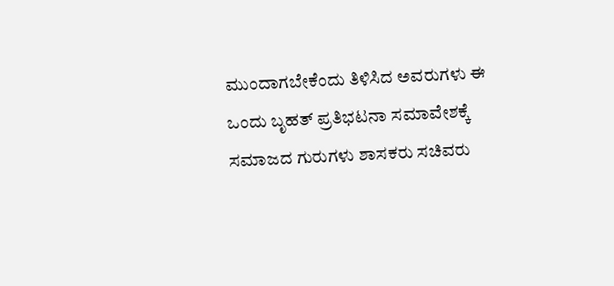ಮುಂದಾಗಬೇಕೆಂದು ತಿಳಿಸಿದ ಅವರುಗಳು ಈ ಒಂದು ಬೃಹತ್ ಪ್ರತಿಭಟನಾ ಸಮಾವೇಶಕ್ಕೆ ಸಮಾಜದ ಗುರುಗಳು ಶಾಸಕರು ಸಚಿವರು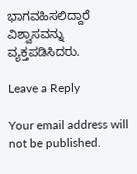ಭಾಗವಹಿಸಲಿದ್ದಾರೆ ವಿಶ್ವಾಸವನ್ನು ವ್ಯಕ್ತಪಡಿಸಿದರು.

Leave a Reply

Your email address will not be published.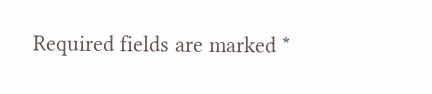Required fields are marked *